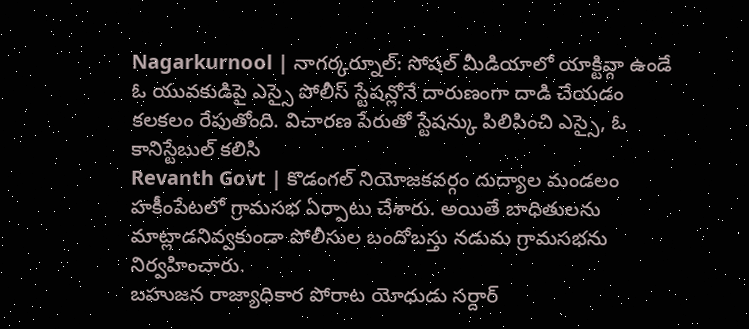Nagarkurnool | నాగర్కర్నూల్: సోషల్ మీడియాలో యాక్టివ్గా ఉండే ఓ యువకుడిపై ఎస్సై పోలీస్ స్టేషన్లోనే దారుణంగా దాడి చేయడం కలకలం రేపుతోంది. విచారణ పేరుతో స్టేషన్కు పిలిపించి ఎస్సై, ఓ కానిస్టేబుల్ కలిసి
Revanth Govt | కొడంగల్ నియోజకవర్గం దుద్యాల మండలం హకీంపేటలో గ్రామసభ ఏర్పాటు చేశారు. అయితే బాధితులను మాట్లాడనివ్వకుండా పోలీసుల బందోబస్తు నడుమ గ్రామసభను నిర్వహించారు.
బహుజన రాజ్యాధికార పోరాట యోధుడు సర్దార్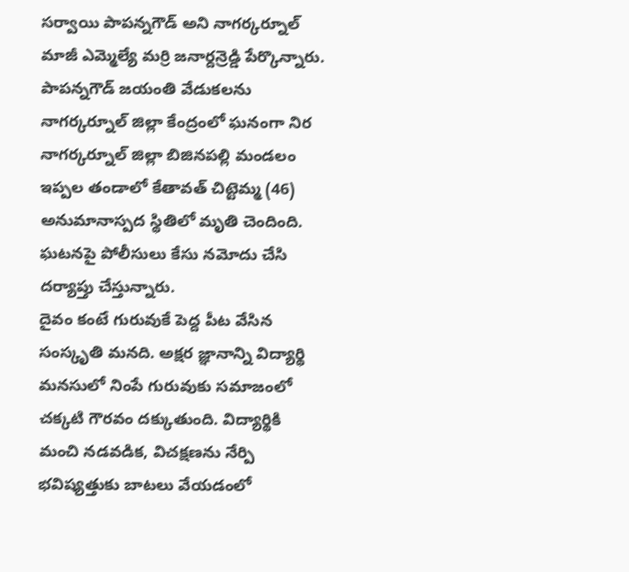సర్వాయి పాపన్నగౌడ్ అని నాగర్కర్నూల్ మాజీ ఎమ్మెల్యే మర్రి జనార్దన్రెడ్డి పేర్కొన్నారు. పాపన్నగౌడ్ జయంతి వేడుకలను నాగర్కర్నూల్ జిల్లా కేంద్రంలో ఘనంగా నిర
నాగర్కర్నూల్ జిల్లా బిజినపల్లి మండలం ఇప్పల తండాలో కేతావత్ చిట్టెమ్మ (46) అనుమానాస్పద స్థితిలో మృతి చెందింది. ఘటనపై పోలీసులు కేసు నమోదు చేసి దర్యాప్తు చేస్తున్నారు.
దైవం కంటే గురువుకే పెద్ద పీట వేసిన సంస్కృతి మనది. అక్షర జ్ఞానాన్ని విద్యార్థి మనసులో నింపే గురువుకు సమాజంలో చక్కటి గౌరవం దక్కుతుంది. విద్యార్థికి మంచి నడవడిక, విచక్షణను నేర్పి భవిష్యత్తుకు బాటలు వేయడంలో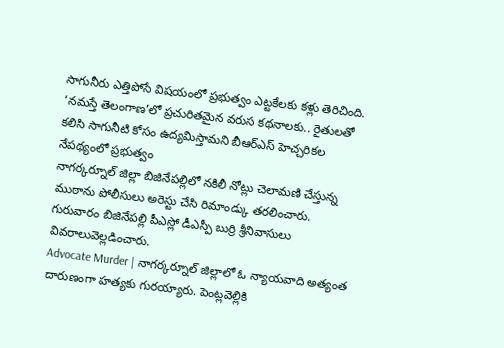సాగునీరు ఎత్తిపోసే విషయంలో ప్రభుత్వం ఎట్టకేలకు కళ్లు తెరిచింది. ‘నమస్తే తెలంగాణ’లో ప్రచురితమైన వరుస కథనాలకు.. రైతులతో కలిసి సాగునీటి కోసం ఉద్యమిస్తామని బీఆర్ఎస్ హెచ్చరికల నేపథ్యంలో ప్రభుత్వం
నాగర్కర్నూల్ జిల్లా బిజినేపల్లిలో నకిలీ నోట్లు చెలామణి చేస్తున్న ముఠాను పోలీసులు అరెస్టు చేసి రిమాండ్కు తరలించారు. గురువారం బిజినేపల్లి పీఎస్లో డీఎస్పీ బుర్రి శ్రీనివాసులు వివరాలువెల్లడించారు.
Advocate Murder | నాగర్కర్నూల్ జిల్లాలో ఓ న్యాయవాది అత్యంత దారుణంగా హత్యకు గురయ్యారు. పెంట్లవెల్లికి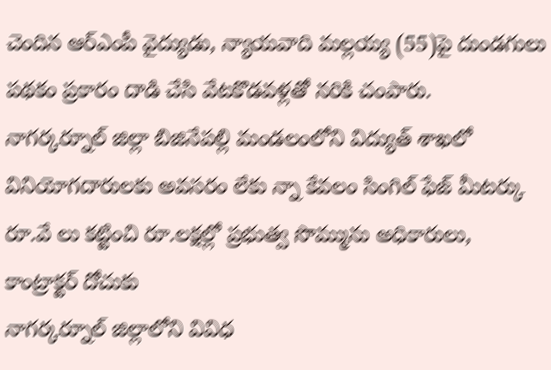చెందిన ఆర్ఎంపీ వైద్యుడు, న్యాయవాది మల్లయ్య (55)పై దుండగులు పథకం ప్రకారం దాడి చేసి వేటకొడవళ్లతో నరికి చంపారు.
నాగర్కర్నూల్ జిల్లా బిజినేపల్లి మండలంలోని విద్యుత్ శాఖలో వినియోగదారులకు అవసరం లేకు న్నా కేవలం సింగిల్ ఫేజ్ మీటర్కు రూ.వే లు కట్టించి రూ.లక్షల్లో ప్రభుత్వ సొమ్మును అధికారులు, కాంట్రాక్టర్ దోచుకు
నాగర్కర్నూల్ జిల్లాలోని వివిధ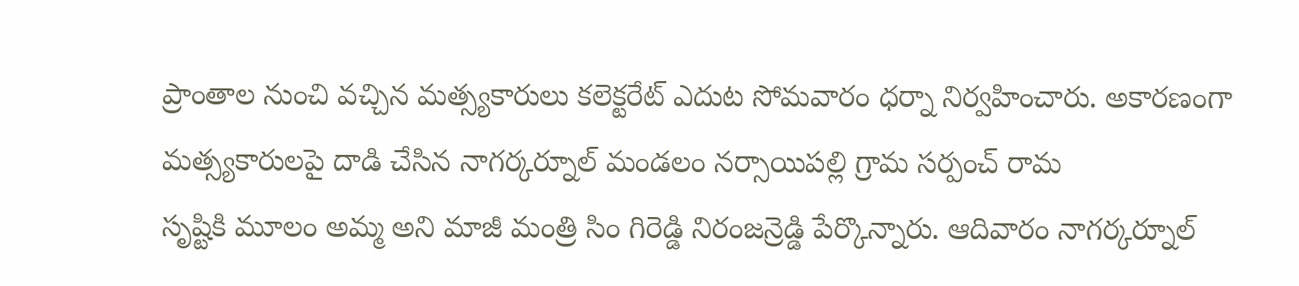ప్రాంతాల నుంచి వచ్చిన మత్స్యకారులు కలెక్టరేట్ ఎదుట సోమవారం ధర్నా నిర్వహించారు. అకారణంగా మత్స్యకారులపై దాడి చేసిన నాగర్కర్నూల్ మండలం నర్సాయిపల్లి గ్రామ సర్పంచ్ రామ
సృష్టికి మూలం అమ్మ అని మాజీ మంత్రి సిం గిరెడ్డి నిరంజన్రెడ్డి పేర్కొన్నారు. ఆదివారం నాగర్కర్నూల్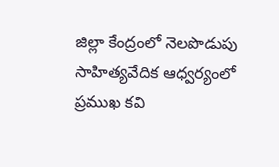జిల్లా కేంద్రంలో నెలపొడుపు సాహిత్యవేదిక ఆధ్వర్యంలో ప్రముఖ కవి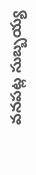వనపట్ల సుబ్బయ్య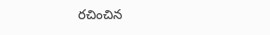రచించిన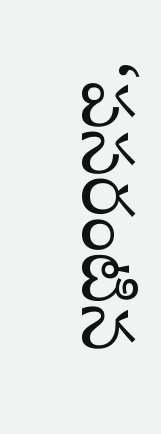‘పసరంటిన